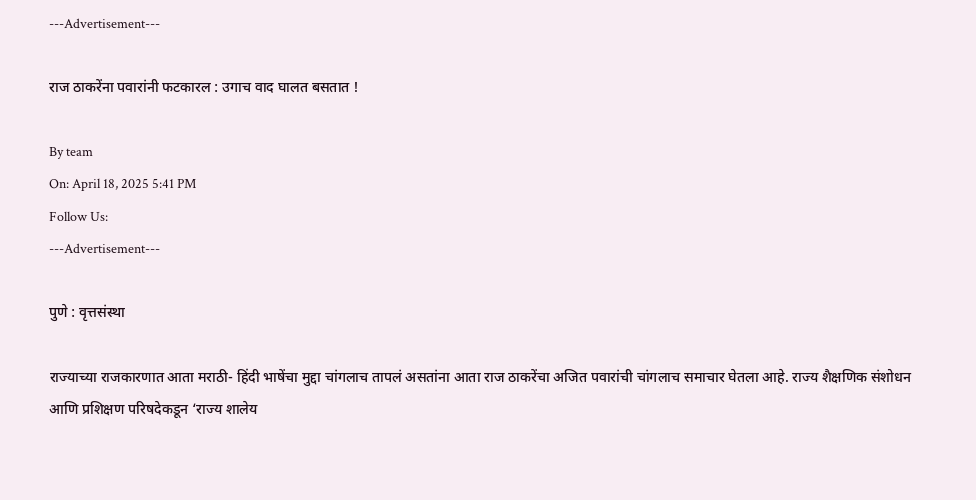---Advertisement---

राज ठाकरेंना पवारांनी फटकारल : उगाच वाद घालत बसतात !

By team
On: April 18, 2025 5:41 PM
Follow Us:
---Advertisement---

पुणे : वृत्तसंस्था

राज्याच्या राजकारणात आता मराठी- हिंदी भाषेंचा मुद्दा चांगलाच तापलं असतांना आता राज ठाकरेंचा अजित पवारांची चांगलाच समाचार घेतला आहे. राज्य शैक्षणिक संशोधन आणि प्रशिक्षण परिषदेकडून ‘राज्य शालेय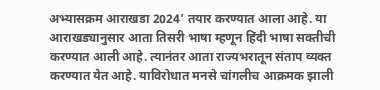अभ्यासक्रम आराखडा 2024’ तयार करण्यात आला आहे. या आराखड्यानुसार आता तिसरी भाषा म्हणून हिंदी भाषा सक्तीची करण्यात आली आहे. त्यानंतर आता राज्यभरातून संताप व्यक्त करण्यात येत आहे. याविरोधात मनसे चांगलीच आक्रमक झाली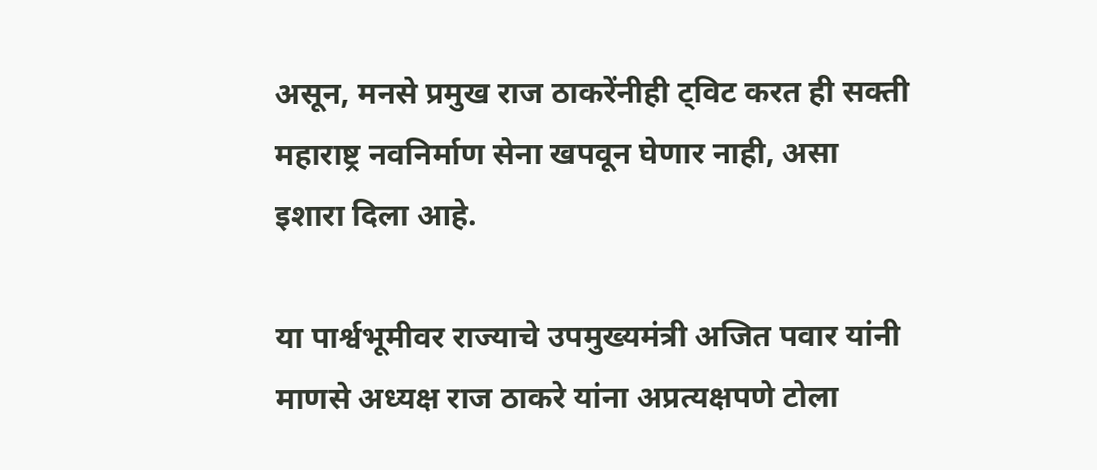असून, मनसे प्रमुख राज ठाकरेंनीही ट्विट करत ही सक्ती महाराष्ट्र नवनिर्माण सेना खपवून घेणार नाही, असा इशारा दिला आहे.

या पार्श्वभूमीवर राज्याचे उपमुख्यमंत्री अजित पवार यांनी माणसे अध्यक्ष राज ठाकरे यांना अप्रत्यक्षपणे टोला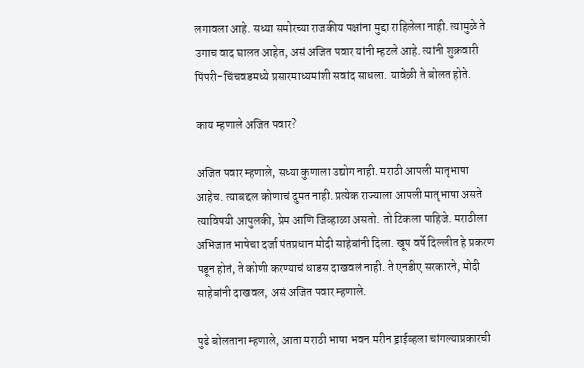लगावला आहे. सध्या समोरच्या राजकीय पक्षांना मुद्दा राहिलेला नाही. त्यामुळे ते उगाच वाद घालत आहेत, असं अजित पवार यांनी म्हटले आहे. त्यांनी शुक्रवारी पिंपरी-चिंचवडमध्ये प्रसारमाध्यमांशी सवांद साधला. यावेळी ते बोलत होते.

काय म्हणाले अजित पवार?

अजित पवार म्हणाले, सध्या कुणाला उद्योग नाही. मराठी आपली मातृभाषा आहेच. त्याबद्दल कोणाचं दुमत नाही. प्रत्येक राज्याला आपली मातृभाषा असते त्याविषयी आपुलकी, प्रेम आणि जिव्हाळा असतो. तो टिकला पाहिजे. मराठीला अभिजात भाषेचा दर्जा पंतप्रधान मोदी साहेबांनी दिला. खूप वर्षे दिल्लीत हे प्रकरण पडून होतं, ते कोणी करण्याचं धाडस दाखवलं नाही. ते एनडीए सरकारने, मोदी साहेबांनी दाखवल, असं अजित पवार म्हणाले.

पुढे बोलताना म्हणाले, आता मराठी भाषा भवन मरीन ड्राईव्हला चांगल्याप्रकारची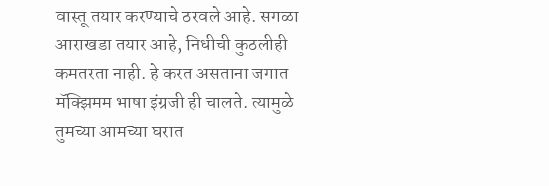वास्तू तयार करण्याचे ठरवले आहे. सगळा आराखडा तयार आहे, निधीची कुठलीही कमतरता नाही. हे करत असताना जगात मॅक्झिमम भाषा इंग्रजी ही चालते. त्यामुळे तुमच्या आमच्या घरात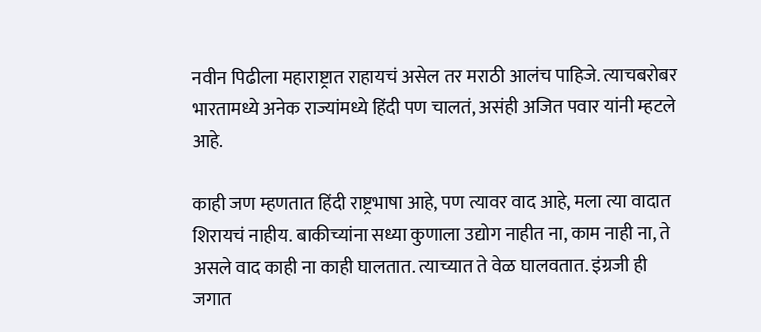नवीन पिढीला महाराष्ट्रात राहायचं असेल तर मराठी आलंच पाहिजे. त्याचबरोबर भारतामध्ये अनेक राज्यांमध्ये हिंदी पण चालतं, असंही अजित पवार यांनी म्हटले आहे.

काही जण म्हणतात हिंदी राष्ट्रभाषा आहे, पण त्यावर वाद आहे, मला त्या वादात शिरायचं नाहीय. बाकीच्यांना सध्या कुणाला उद्योग नाहीत ना, काम नाही ना, ते असले वाद काही ना काही घालतात. त्याच्यात ते वेळ घालवतात. इंग्रजी ही जगात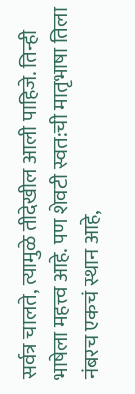सर्वत्र चालते, त्यामुळे तीदेखील आली पाहिजे. तिन्ही भाषेला महत्त्व आहे. पण शेवटी स्वत:ची मातृभाषा तिला नंबरच एकचं स्थान आहे,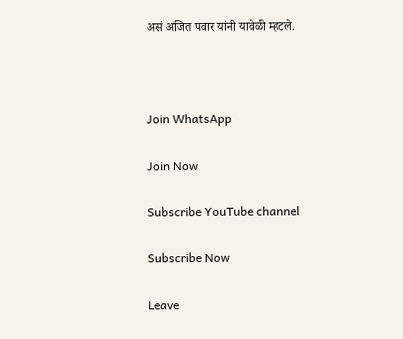असं अजित पवार यांनी यावेळी म्हटले.



Join WhatsApp

Join Now

Subscribe YouTube channel

Subscribe Now

Leave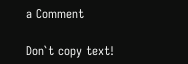a Comment

Don`t copy text!